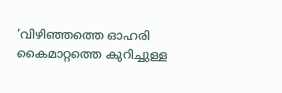‘വിഴിഞ്ഞത്തെ ഓഹരി കൈമാറ്റത്തെ കുറിച്ചുള്ള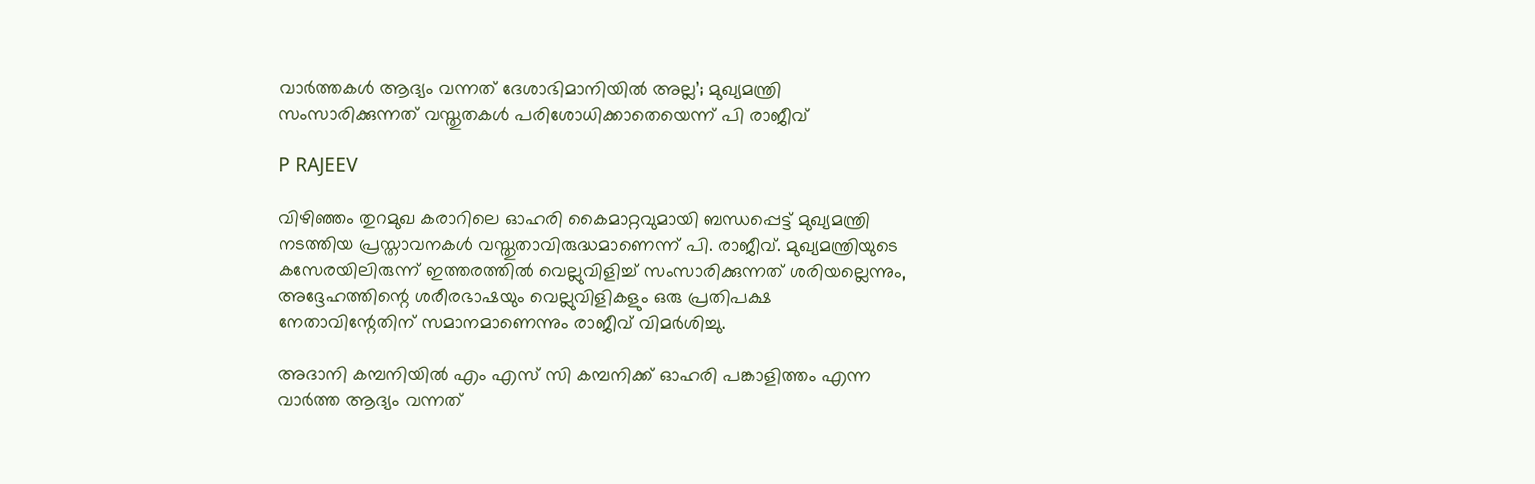വാർത്തകൾ ആദ്യം വന്നത് ദേശാഭിമാനിയിൽ അല്ല’; മുഖ്യമന്ത്രി സംസാരിക്കുന്നത് വസ്തുതകൾ പരിശോധിക്കാതെയെന്ന് പി രാജീവ്

P RAJEEV

വിഴിഞ്ഞം തുറമുഖ കരാറിലെ ഓഹരി കൈമാറ്റവുമായി ബന്ധപ്പെട്ട് മുഖ്യമന്ത്രി നടത്തിയ പ്രസ്താവനകൾ വസ്തുതാവിരുദ്ധമാണെന്ന് പി. രാജീവ്. മുഖ്യമന്ത്രിയുടെ കസേരയിലിരുന്ന് ഇത്തരത്തിൽ വെല്ലുവിളിച്ച് സംസാരിക്കുന്നത് ശരിയല്ലെന്നും, അദ്ദേഹത്തിന്റെ ശരീരഭാഷയും വെല്ലുവിളികളും ഒരു പ്രതിപക്ഷ നേതാവിന്റേതിന് സമാനമാണെന്നും രാജീവ് വിമർശിച്ചു.

അദാനി കമ്പനിയിൽ എം എസ് സി കമ്പനിക്ക് ഓഹരി പങ്കാളിത്തം എന്ന വാർത്ത ആദ്യം വന്നത്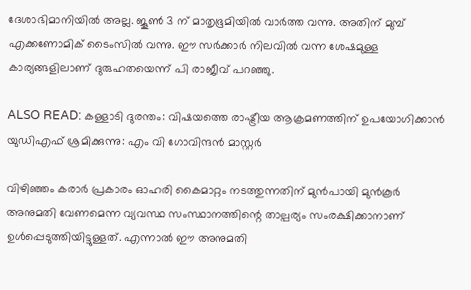ദേശാഭിമാനിയിൽ അല്ല. ജൂൺ 3 ന് മാതൃഭൂമിയിൽ വാർത്ത വന്നു. അതിന് മുമ്പ് എക്കണോമിക് ടൈംസിൽ വന്നു. ഈ സർക്കാർ നിലവിൽ വന്ന ശേഷമുള്ള കാര്യങ്ങളിലാണ് ദുരുഹതയെന്ന് പി രാജീവ് പറഞ്ഞു.

ALSO READ: കള്ളാടി ദുരന്തം: വിഷയത്തെ രാഷ്ട്രീയ ആക്രമണത്തിന് ഉപയോഗിക്കാൻ യുഡിഎഫ് ശ്രമിക്കുന്നു: എം വി ഗോവിന്ദൻ മാസ്റ്റർ

വിഴിഞ്ഞം കരാർ പ്രകാരം ഓഹരി കൈമാറ്റം നടത്തുന്നതിന് മുൻപായി മുൻകൂർ അനുമതി വേണമെന്ന വ്യവസ്ഥ സംസ്ഥാനത്തിന്റെ താല്പര്യം സംരക്ഷിക്കാനാണ് ഉൾപ്പെടുത്തിയിട്ടുള്ളത്. എന്നാൽ ഈ അനുമതി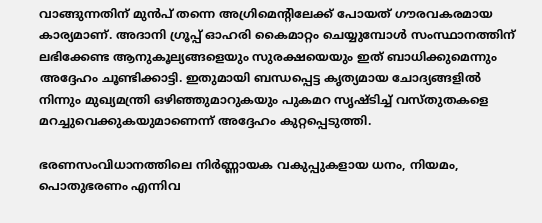വാങ്ങുന്നതിന് മുൻപ് തന്നെ അഗ്രിമെന്റിലേക്ക് പോയത് ഗൗരവകരമായ കാര്യമാണ്. അദാനി ഗ്രൂപ്പ് ഓഹരി കൈമാറ്റം ചെയ്യുമ്പോൾ സംസ്ഥാനത്തിന് ലഭിക്കേണ്ട ആനുകൂല്യങ്ങളെയും സുരക്ഷയെയും ഇത് ബാധിക്കുമെന്നും അദ്ദേഹം ചൂണ്ടിക്കാട്ടി. ഇതുമായി ബന്ധപ്പെട്ട കൃത്യമായ ചോദ്യങ്ങളിൽ നിന്നും മുഖ്യമന്ത്രി ഒഴിഞ്ഞുമാറുകയും പുകമറ സൃഷ്ടിച്ച് വസ്തുതകളെ മറച്ചുവെക്കുകയുമാണെന്ന് അദ്ദേഹം കുറ്റപ്പെടുത്തി.

ഭരണസംവിധാനത്തിലെ നിർണ്ണായക വകുപ്പുകളായ ധനം, നിയമം, പൊതുഭരണം എന്നിവ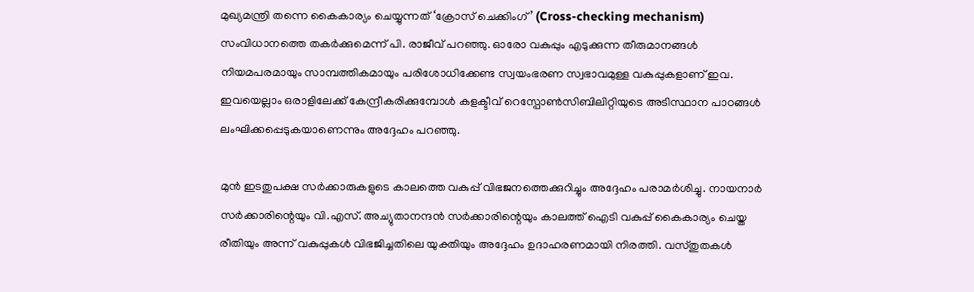മുഖ്യമന്ത്രി തന്നെ കൈകാര്യം ചെയ്യുന്നത് ‘ക്രോസ് ചെക്കിംഗ്’ (Cross-checking mechanism) സംവിധാനത്തെ തകർക്കുമെന്ന് പി. രാജീവ് പറഞ്ഞു. ഓരോ വകുപ്പും എടുക്കുന്ന തീരുമാനങ്ങൾ നിയമപരമായും സാമ്പത്തികമായും പരിശോധിക്കേണ്ട സ്വയംഭരണ സ്വഭാവമുള്ള വകുപ്പുകളാണ് ഇവ. ഇവയെല്ലാം ഒരാളിലേക്ക് കേന്ദ്രീകരിക്കുമ്പോൾ കളക്ടീവ് റെസ്പോൺസിബിലിറ്റിയുടെ അടിസ്ഥാന പാഠങ്ങൾ ലംഘിക്കപ്പെടുകയാണെന്നും അദ്ദേഹം പറഞ്ഞു.

മുൻ ഇടതുപക്ഷ സർക്കാരുകളുടെ കാലത്തെ വകുപ്പ് വിഭജനത്തെക്കുറിച്ചും അദ്ദേഹം പരാമർശിച്ചു. നായനാർ സർക്കാരിന്റെയും വി.എസ്. അച്യുതാനന്ദൻ സർക്കാരിന്റെയും കാലത്ത് ഐടി വകുപ്പ് കൈകാര്യം ചെയ്ത രീതിയും അന്ന് വകുപ്പുകൾ വിഭജിച്ചതിലെ യുക്തിയും അദ്ദേഹം ഉദാഹരണമായി നിരത്തി. വസ്തുതകൾ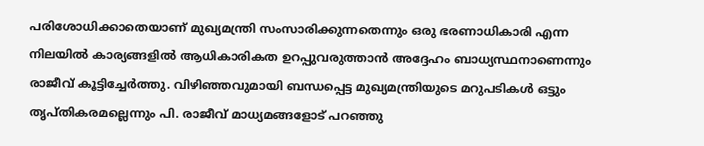പരിശോധിക്കാതെയാണ് മുഖ്യമന്ത്രി സംസാരിക്കുന്നതെന്നും ഒരു ഭരണാധികാരി എന്ന നിലയിൽ കാര്യങ്ങളിൽ ആധികാരികത ഉറപ്പുവരുത്താൻ അദ്ദേഹം ബാധ്യസ്ഥനാണെന്നും രാജീവ് കൂട്ടിച്ചേർത്തു. വിഴിഞ്ഞവുമായി ബന്ധപ്പെട്ട മുഖ്യമന്ത്രിയുടെ മറുപടികൾ ഒട്ടും തൃപ്തികരമല്ലെന്നും പി. രാജീവ് മാധ്യമങ്ങളോട് പറഞ്ഞു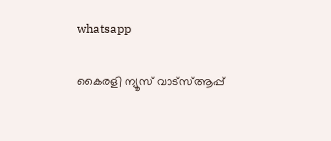whatsapp

കൈരളി ന്യൂസ് വാട്‌സ്ആപ്പ്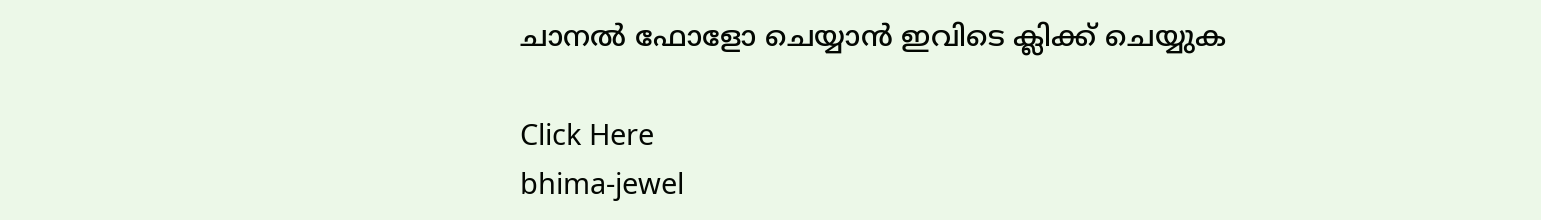ചാനല്‍ ഫോളോ ചെയ്യാന്‍ ഇവിടെ ക്ലിക്ക് ചെയ്യുക

Click Here
bhima-jewel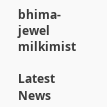bhima-jewel
milkimist

Latest News